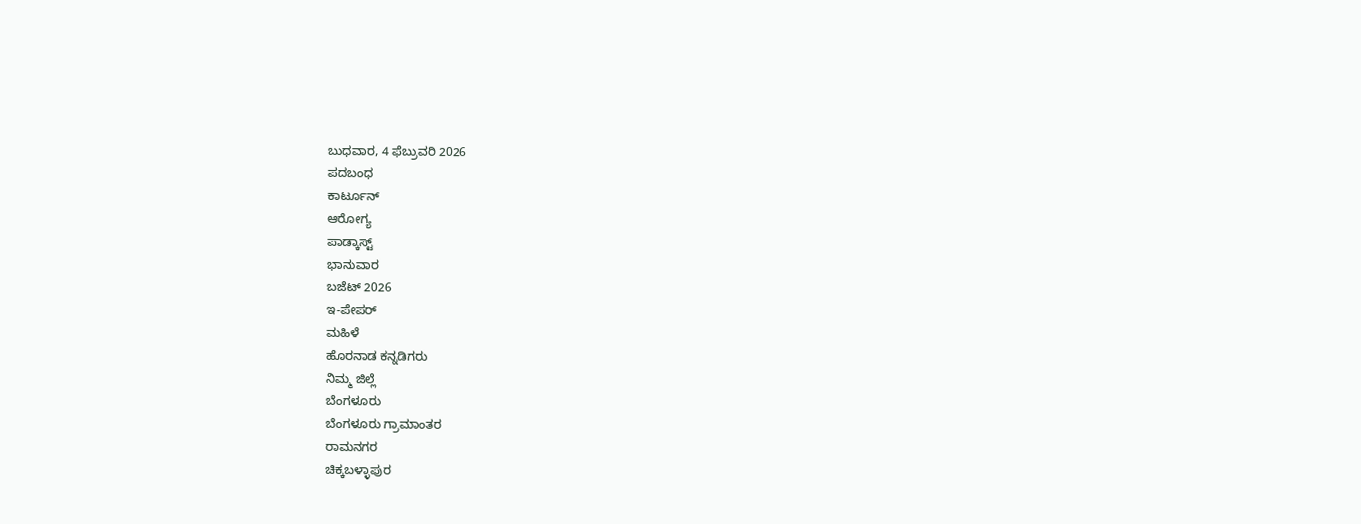ಬುಧವಾರ, 4 ಫೆಬ್ರುವರಿ 2026
ಪದಬಂಧ
ಕಾರ್ಟೂನ್
ಆರೋಗ್ಯ
ಪಾಡ್ಕಾಸ್ಟ್
ಭಾನುವಾರ
ಬಜೆಟ್ 2026
ಇ-ಪೇಪರ್
ಮಹಿಳೆ
ಹೊರನಾಡ ಕನ್ನಡಿಗರು
ನಿಮ್ಮ ಜಿಲ್ಲೆ
ಬೆಂಗಳೂರು
ಬೆಂಗಳೂರು ಗ್ರಾಮಾಂತರ
ರಾಮನಗರ
ಚಿಕ್ಕಬಳ್ಳಾಪುರ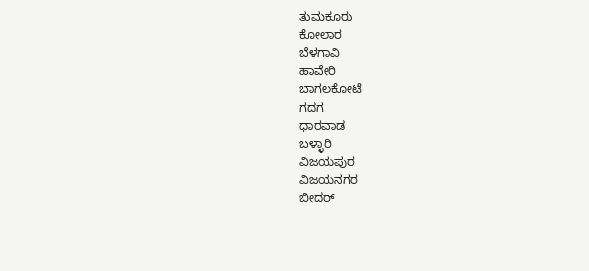ತುಮಕೂರು
ಕೋಲಾರ
ಬೆಳಗಾವಿ
ಹಾವೇರಿ
ಬಾಗಲಕೋಟೆ
ಗದಗ
ಧಾರವಾಡ
ಬಳ್ಳಾರಿ
ವಿಜಯಪುರ
ವಿಜಯನಗರ
ಬೀದರ್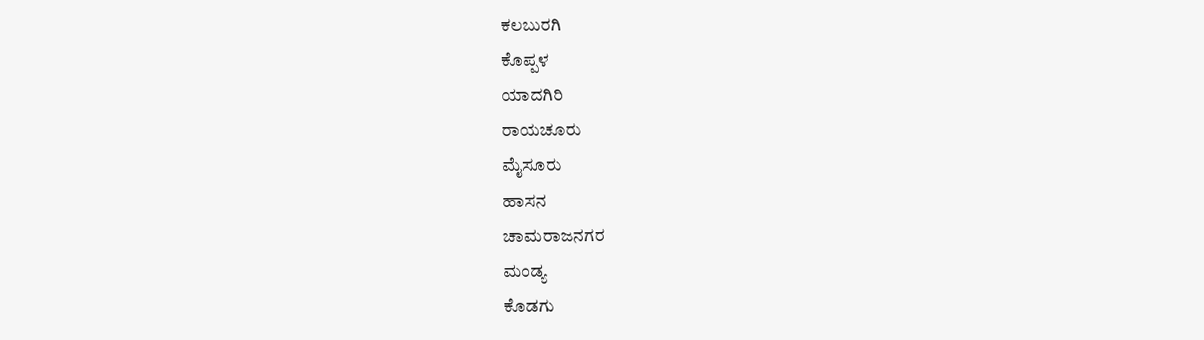ಕಲಬುರಗಿ
ಕೊಪ್ಪಳ
ಯಾದಗಿರಿ
ರಾಯಚೂರು
ಮೈಸೂರು
ಹಾಸನ
ಚಾಮರಾಜನಗರ
ಮಂಡ್ಯ
ಕೊಡಗು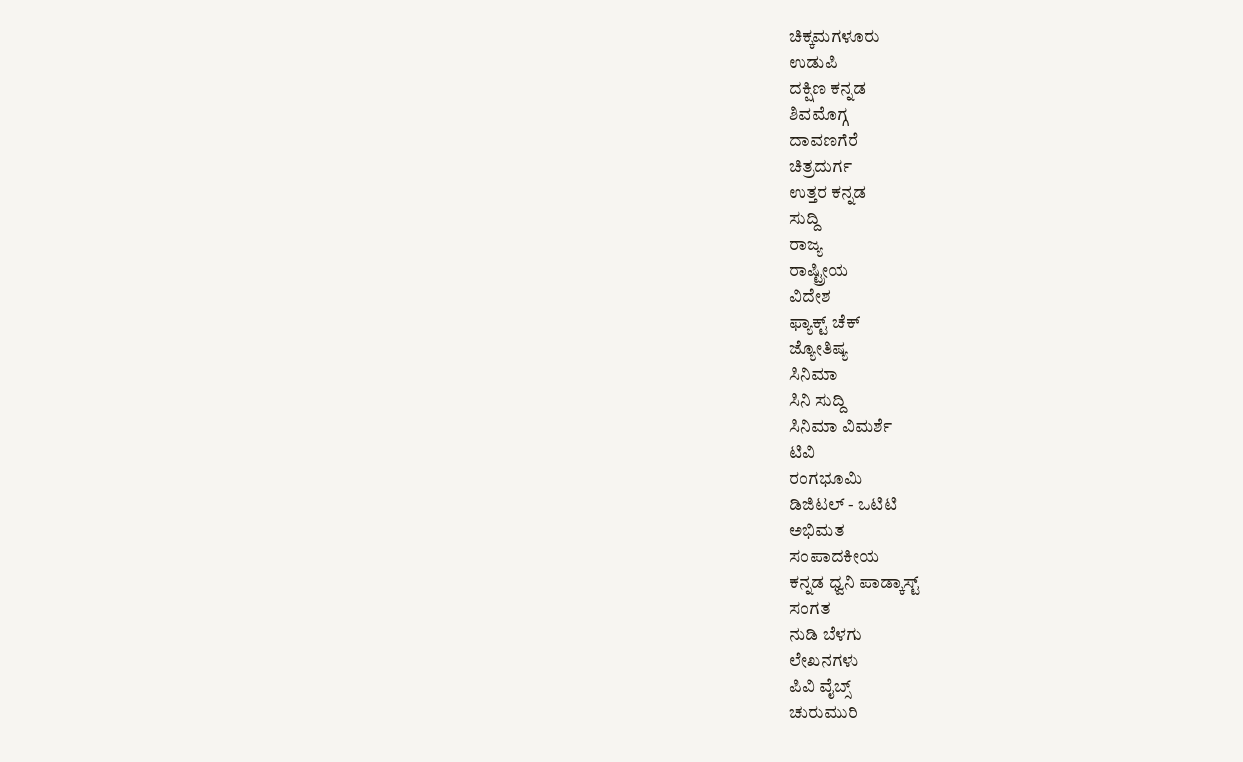ಚಿಕ್ಕಮಗಳೂರು
ಉಡುಪಿ
ದಕ್ಷಿಣ ಕನ್ನಡ
ಶಿವಮೊಗ್ಗ
ದಾವಣಗೆರೆ
ಚಿತ್ರದುರ್ಗ
ಉತ್ತರ ಕನ್ನಡ
ಸುದ್ದಿ
ರಾಜ್ಯ
ರಾಷ್ಟ್ರೀಯ
ವಿದೇಶ
ಫ್ಯಾಕ್ಟ್ ಚೆಕ್
ಜ್ಯೋತಿಷ್ಯ
ಸಿನಿಮಾ
ಸಿನಿ ಸುದ್ದಿ
ಸಿನಿಮಾ ವಿಮರ್ಶೆ
ಟಿವಿ
ರಂಗಭೂಮಿ
ಡಿಜಿಟಲ್ - ಒಟಿಟಿ
ಅಭಿಮತ
ಸಂಪಾದಕೀಯ
ಕನ್ನಡ ಧ್ವನಿ ಪಾಡ್ಕಾಸ್ಟ್
ಸಂಗತ
ನುಡಿ ಬೆಳಗು
ಲೇಖನಗಳು
ಪಿವಿ ವೈಬ್ಸ್
ಚುರುಮುರಿ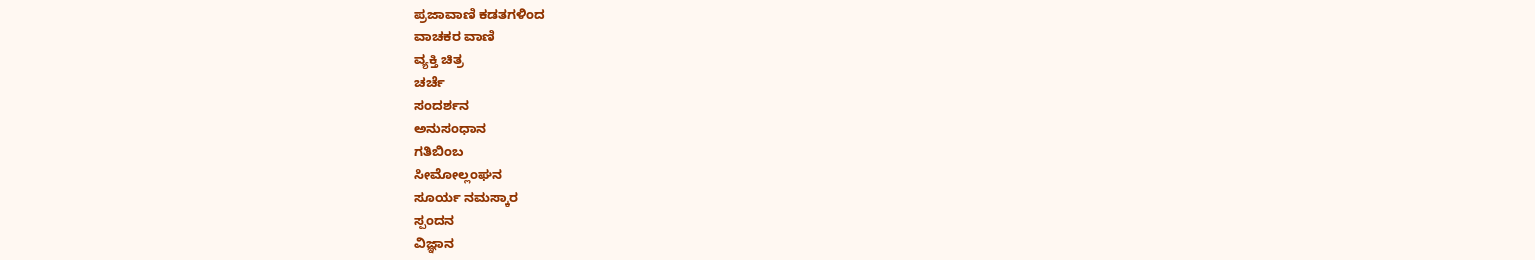ಪ್ರಜಾವಾಣಿ ಕಡತಗಳಿಂದ
ವಾಚಕರ ವಾಣಿ
ವ್ಯಕ್ತಿ ಚಿತ್ರ
ಚರ್ಚೆ
ಸಂದರ್ಶನ
ಅನುಸಂಧಾನ
ಗತಿಬಿಂಬ
ಸೀಮೋಲ್ಲಂಘನ
ಸೂರ್ಯ ನಮಸ್ಕಾರ
ಸ್ಪಂದನ
ವಿಜ್ಞಾನ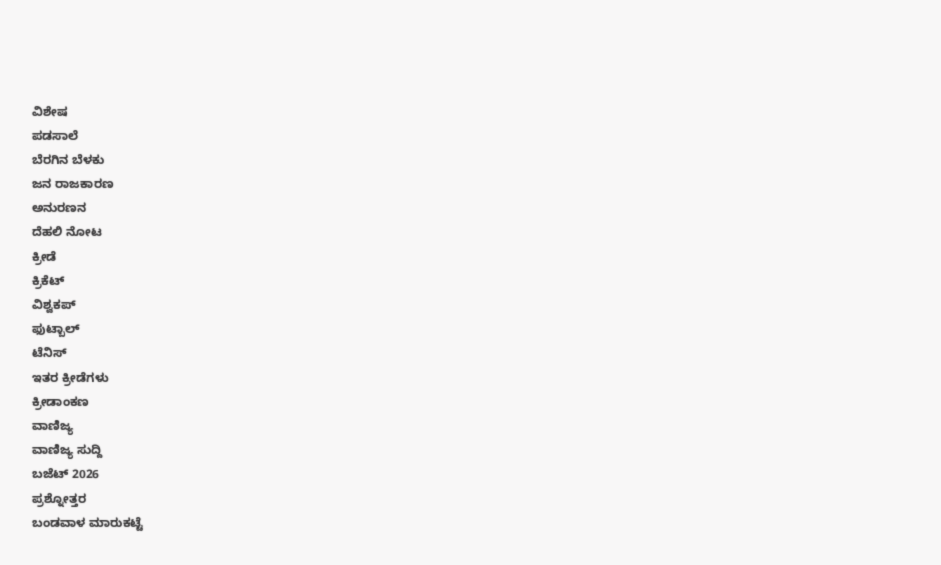ವಿಶೇಷ
ಪಡಸಾಲೆ
ಬೆರಗಿನ ಬೆಳಕು
ಜನ ರಾಜಕಾರಣ
ಅನುರಣನ
ದೆಹಲಿ ನೋಟ
ಕ್ರೀಡೆ
ಕ್ರಿಕೆಟ್
ವಿಶ್ವಕಪ್
ಫುಟ್ಬಾಲ್
ಟೆನಿಸ್
ಇತರ ಕ್ರೀಡೆಗಳು
ಕ್ರೀಡಾಂಕಣ
ವಾಣಿಜ್ಯ
ವಾಣಿಜ್ಯ ಸುದ್ದಿ
ಬಜೆಟ್ 2026
ಪ್ರಶ್ನೋತ್ತರ
ಬಂಡವಾಳ ಮಾರುಕಟ್ಟೆ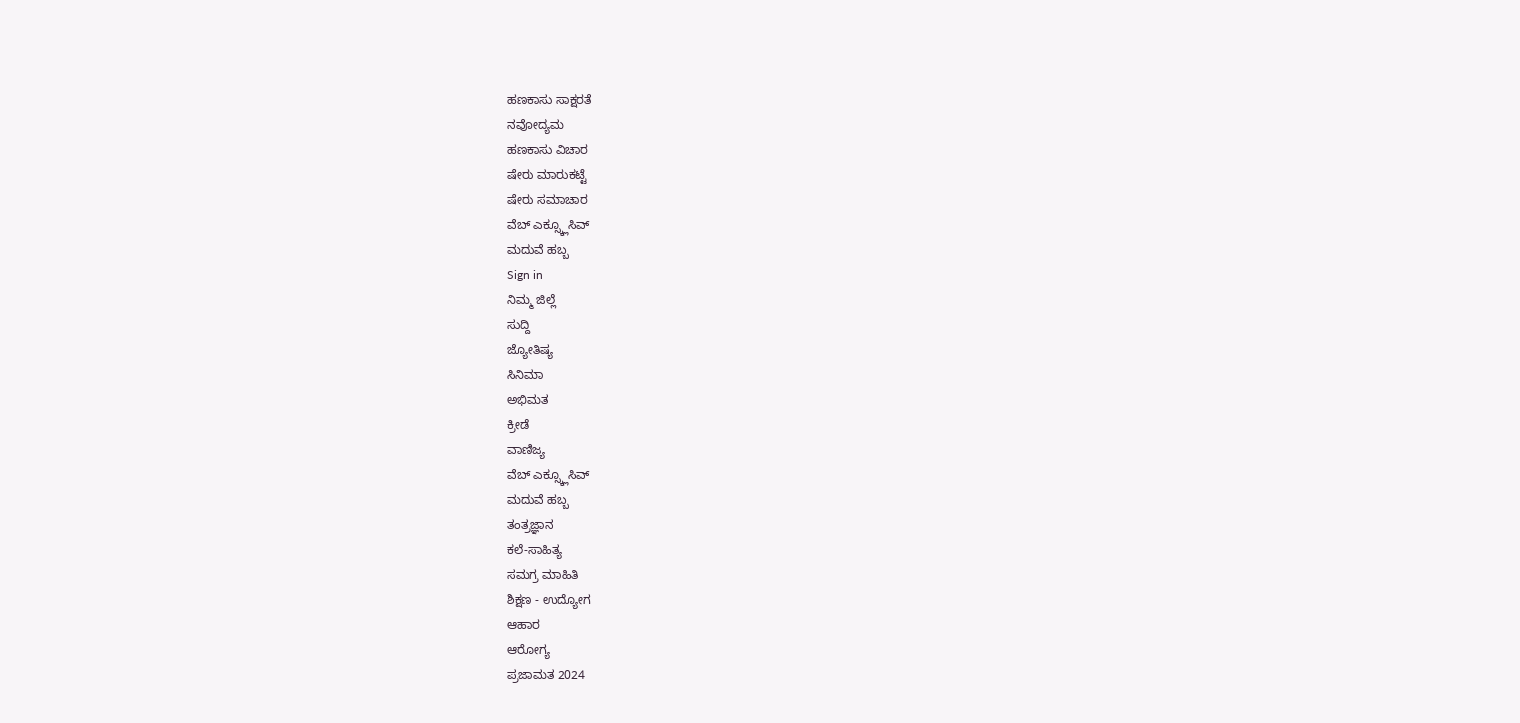ಹಣಕಾಸು ಸಾಕ್ಷರತೆ
ನವೋದ್ಯಮ
ಹಣಕಾಸು ವಿಚಾರ
ಷೇರು ಮಾರುಕಟ್ಟೆ
ಷೇರು ಸಮಾಚಾರ
ವೆಬ್ ಎಕ್ಸ್ಕ್ಲೂಸಿವ್
ಮದುವೆ ಹಬ್ಬ
Sign in
ನಿಮ್ಮ ಜಿಲ್ಲೆ
ಸುದ್ದಿ
ಜ್ಯೋತಿಷ್ಯ
ಸಿನಿಮಾ
ಅಭಿಮತ
ಕ್ರೀಡೆ
ವಾಣಿಜ್ಯ
ವೆಬ್ ಎಕ್ಸ್ಕ್ಲೂಸಿವ್
ಮದುವೆ ಹಬ್ಬ
ತಂತ್ರಜ್ಞಾನ
ಕಲೆ-ಸಾಹಿತ್ಯ
ಸಮಗ್ರ ಮಾಹಿತಿ
ಶಿಕ್ಷಣ - ಉದ್ಯೋಗ
ಆಹಾರ
ಆರೋಗ್ಯ
ಪ್ರಜಾಮತ 2024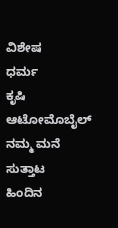ವಿಶೇಷ
ಧರ್ಮ
ಕೃಷಿ
ಆಟೋಮೊಬೈಲ್
ನಮ್ಮ ಮನೆ
ಸುತ್ತಾಟ
ಹಿಂದಿನ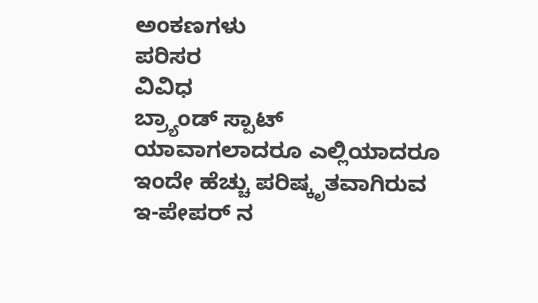ಅಂಕಣಗಳು
ಪರಿಸರ
ವಿವಿಧ
ಬ್ರ್ಯಾಂಡ್ ಸ್ಪಾಟ್
ಯಾವಾಗಲಾದರೂ ಎಲ್ಲಿಯಾದರೂ
ಇಂದೇ ಹೆಚ್ಚು ಪರಿಷ್ಕೃತವಾಗಿರುವ ಇ-ಪೇಪರ್ ನ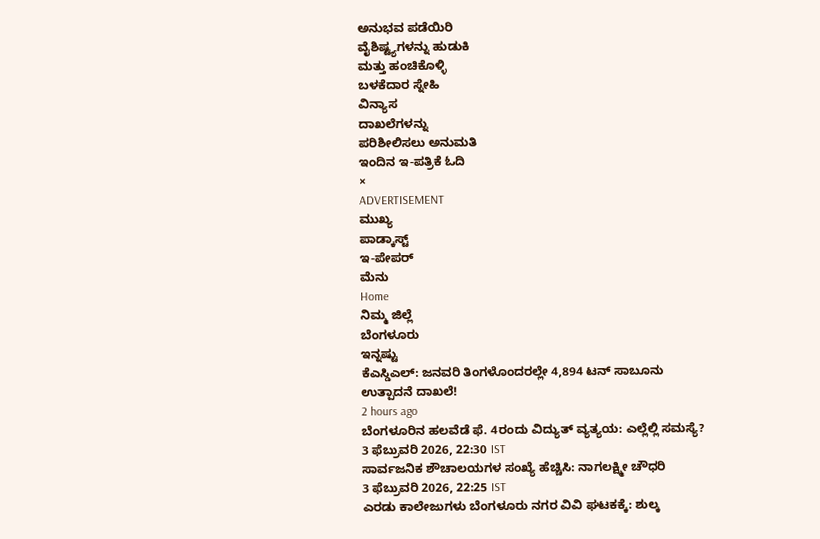ಅನುಭವ ಪಡೆಯಿರಿ
ವೈಶಿಷ್ಟ್ಯಗಳನ್ನು ಹುಡುಕಿ
ಮತ್ತು ಹಂಚಿಕೊಳ್ಳಿ
ಬಳಕೆದಾರ ಸ್ನೇಹಿ
ವಿನ್ಯಾಸ
ದಾಖಲೆಗಳನ್ನು
ಪರಿಶೀಲಿಸಲು ಅನುಮತಿ
ಇಂದಿನ ಇ-ಪತ್ರಿಕೆ ಓದಿ
×
ADVERTISEMENT
ಮುಖ್ಯ
ಪಾಡ್ಕಾಸ್ಟ್
ಇ-ಪೇಪರ್
ಮೆನು
Home
ನಿಮ್ಮ ಜಿಲ್ಲೆ
ಬೆಂಗಳೂರು
ಇನ್ನಷ್ಟು
ಕೆಎಸ್ಡಿಎಲ್: ಜನವರಿ ತಿಂಗಳೊಂದರಲ್ಲೇ 4,894 ಟನ್ ಸಾಬೂನು ಉತ್ಪಾದನೆ ದಾಖಲೆ!
2 hours ago
ಬೆಂಗಳೂರಿನ ಹಲವೆಡೆ ಫೆ. 4ರಂದು ವಿದ್ಯುತ್ ವ್ಯತ್ಯಯ: ಎಲ್ಲೆಲ್ಲಿ ಸಮಸ್ಯೆ?
3 ಫೆಬ್ರುವರಿ 2026, 22:30 IST
ಸಾರ್ವಜನಿಕ ಶೌಚಾಲಯಗಳ ಸಂಖ್ಯೆ ಹೆಚ್ಚಿಸಿ: ನಾಗಲಕ್ಷ್ಮೀ ಚೌಧರಿ
3 ಫೆಬ್ರುವರಿ 2026, 22:25 IST
ಎರಡು ಕಾಲೇಜುಗಳು ಬೆಂಗಳೂರು ನಗರ ವಿವಿ ಘಟಕಕ್ಕೆ: ಶುಲ್ಕ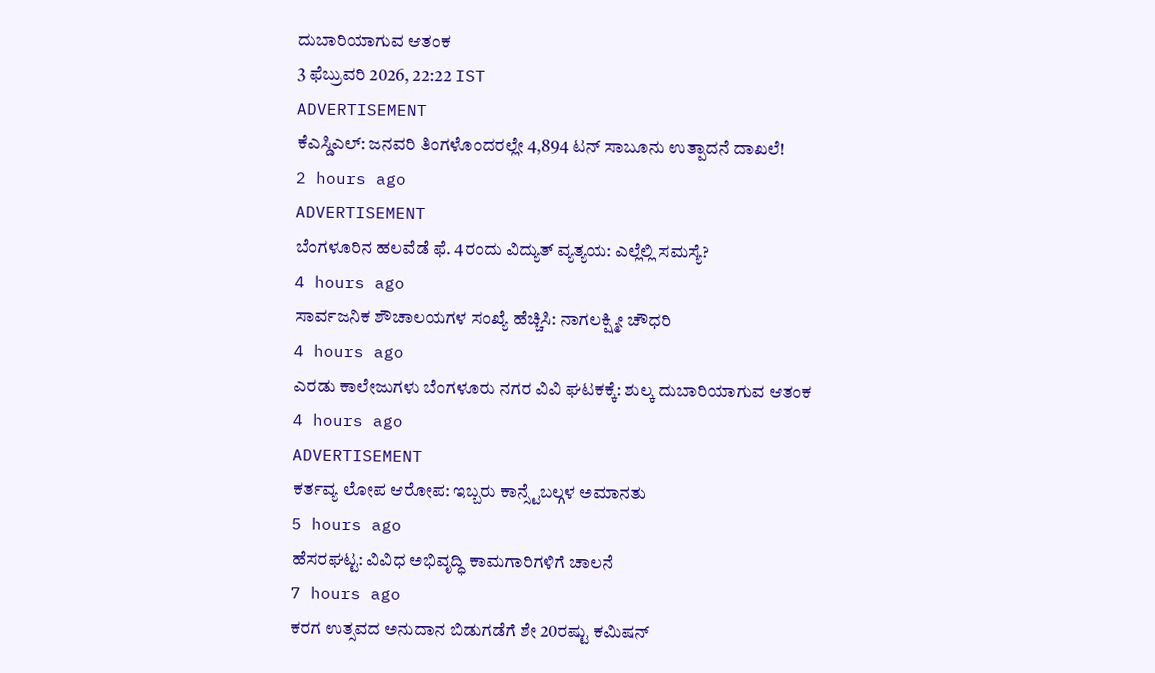ದುಬಾರಿಯಾಗುವ ಆತಂಕ
3 ಫೆಬ್ರುವರಿ 2026, 22:22 IST
ADVERTISEMENT
ಕೆಎಸ್ಡಿಎಲ್: ಜನವರಿ ತಿಂಗಳೊಂದರಲ್ಲೇ 4,894 ಟನ್ ಸಾಬೂನು ಉತ್ಪಾದನೆ ದಾಖಲೆ!
2 hours ago
ADVERTISEMENT
ಬೆಂಗಳೂರಿನ ಹಲವೆಡೆ ಫೆ. 4ರಂದು ವಿದ್ಯುತ್ ವ್ಯತ್ಯಯ: ಎಲ್ಲೆಲ್ಲಿ ಸಮಸ್ಯೆ?
4 hours ago
ಸಾರ್ವಜನಿಕ ಶೌಚಾಲಯಗಳ ಸಂಖ್ಯೆ ಹೆಚ್ಚಿಸಿ: ನಾಗಲಕ್ಷ್ಮೀ ಚೌಧರಿ
4 hours ago
ಎರಡು ಕಾಲೇಜುಗಳು ಬೆಂಗಳೂರು ನಗರ ವಿವಿ ಘಟಕಕ್ಕೆ: ಶುಲ್ಕ ದುಬಾರಿಯಾಗುವ ಆತಂಕ
4 hours ago
ADVERTISEMENT
ಕರ್ತವ್ಯ ಲೋಪ ಆರೋಪ: ಇಬ್ಬರು ಕಾನ್ಸ್ಟೆಬಲ್ಗಳ ಅಮಾನತು
5 hours ago
ಹೆಸರಘಟ್ಟ: ವಿವಿಧ ಅಭಿವೃದ್ಧಿ ಕಾಮಗಾರಿಗಳಿಗೆ ಚಾಲನೆ
7 hours ago
ಕರಗ ಉತ್ಸವದ ಅನುದಾನ ಬಿಡುಗಡೆಗೆ ಶೇ 20ರಷ್ಟು ಕಮಿಷನ್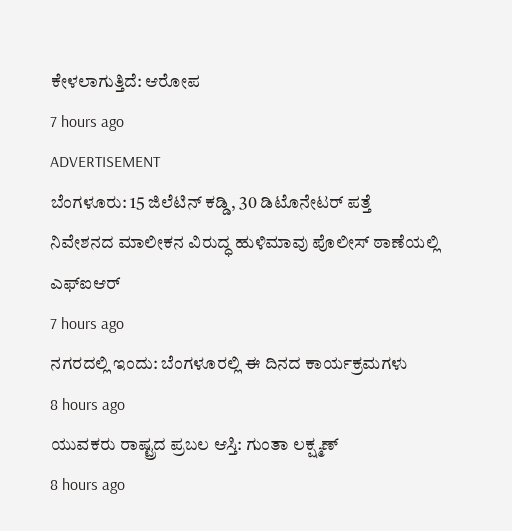ಕೇಳಲಾಗುತ್ತಿದೆ: ಆರೋಪ
7 hours ago
ADVERTISEMENT
ಬೆಂಗಳೂರು: 15 ಜಿಲೆಟಿನ್ ಕಡ್ಡಿ, 30 ಡಿಟೊನೇಟರ್ ಪತ್ತೆ
ನಿವೇಶನದ ಮಾಲೀಕನ ವಿರುದ್ಧ ಹುಳಿಮಾವು ಪೊಲೀಸ್ ಠಾಣೆಯಲ್ಲಿ ಎಫ್ಐಆರ್
7 hours ago
ನಗರದಲ್ಲಿ ಇಂದು: ಬೆಂಗಳೂರಲ್ಲಿ ಈ ದಿನದ ಕಾರ್ಯಕ್ರಮಗಳು
8 hours ago
ಯುವಕರು ರಾಷ್ಟ್ರದ ಪ್ರಬಲ ಆಸ್ತಿ: ಗುಂತಾ ಲಕ್ಷ್ಮಣ್
8 hours ago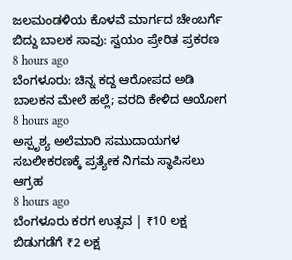ಜಲಮಂಡಳಿಯ ಕೊಳವೆ ಮಾರ್ಗದ ಚೇಂಬರ್ಗೆ ಬಿದ್ದು ಬಾಲಕ ಸಾವು: ಸ್ವಯಂ ಪ್ರೇರಿತ ಪ್ರಕರಣ
8 hours ago
ಬೆಂಗಳೂರು: ಚಿನ್ನ ಕದ್ದ ಆರೋಪದ ಅಡಿ ಬಾಲಕನ ಮೇಲೆ ಹಲ್ಲೆ; ವರದಿ ಕೇಳಿದ ಆಯೋಗ
8 hours ago
ಅಸ್ಪೃಶ್ಯ ಅಲೆಮಾರಿ ಸಮುದಾಯಗಳ ಸಬಲೀಕರಣಕ್ಕೆ ಪ್ರತ್ಯೇಕ ನಿಗಮ ಸ್ಥಾಪಿಸಲು ಆಗ್ರಹ
8 hours ago
ಬೆಂಗಳೂರು ಕರಗ ಉತ್ಸವ | ₹10 ಲಕ್ಷ ಬಿಡುಗಡೆಗೆ ₹2 ಲಕ್ಷ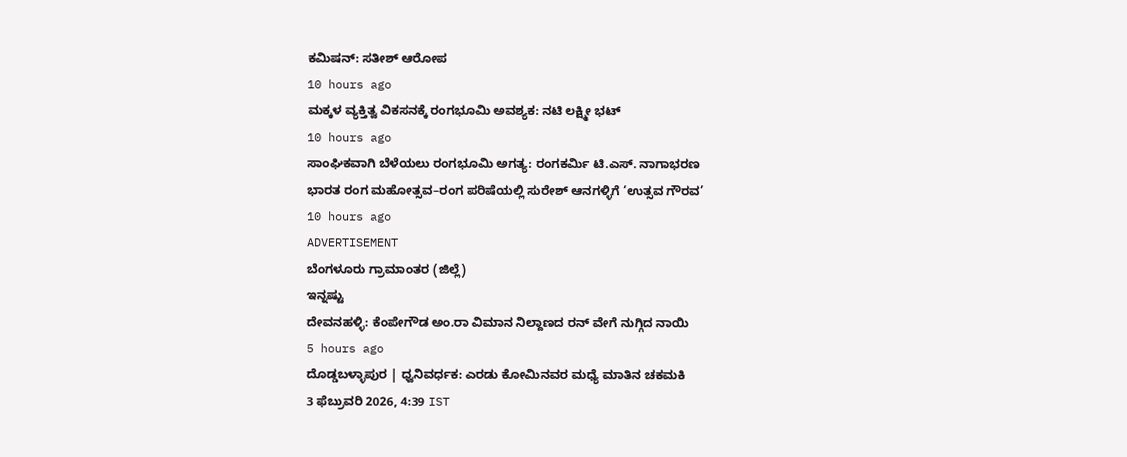ಕಮಿಷನ್: ಸತೀಶ್ ಆರೋಪ
10 hours ago
ಮಕ್ಕಳ ವ್ಯಕ್ತಿತ್ವ ವಿಕಸನಕ್ಕೆ ರಂಗಭೂಮಿ ಅವಶ್ಯಕ: ನಟಿ ಲಕ್ಷ್ಮೀ ಭಟ್
10 hours ago
ಸಾಂಘಿಕವಾಗಿ ಬೆಳೆಯಲು ರಂಗಭೂಮಿ ಅಗತ್ಯ: ರಂಗಕರ್ಮಿ ಟಿ.ಎಸ್. ನಾಗಾಭರಣ
ಭಾರತ ರಂಗ ಮಹೋತ್ಸವ–ರಂಗ ಪರಿಷೆಯಲ್ಲಿ ಸುರೇಶ್ ಆನಗಳ್ಳಿಗೆ ‘ಉತ್ಸವ ಗೌರವ’
10 hours ago
ADVERTISEMENT
ಬೆಂಗಳೂರು ಗ್ರಾಮಾಂತರ (ಜಿಲ್ಲೆ)
ಇನ್ನಷ್ಟು
ದೇವನಹಳ್ಳಿ: ಕೆಂಪೇಗೌಡ ಅಂ.ರಾ ವಿಮಾನ ನಿಲ್ದಾಣದ ರನ್ ವೇಗೆ ನುಗ್ಗಿದ ನಾಯಿ
5 hours ago
ದೊಡ್ಡಬಳ್ಳಾಪುರ | ಧ್ವನಿವರ್ಧಕ: ಎರಡು ಕೋಮಿನವರ ಮಧ್ಯೆ ಮಾತಿನ ಚಕಮಕಿ
3 ಫೆಬ್ರುವರಿ 2026, 4:39 IST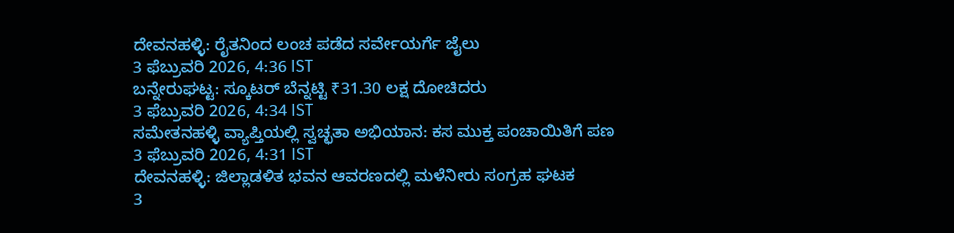ದೇವನಹಳ್ಳಿ: ರೈತನಿಂದ ಲಂಚ ಪಡೆದ ಸರ್ವೇಯರ್ಗೆ ಜೈಲು
3 ಫೆಬ್ರುವರಿ 2026, 4:36 IST
ಬನ್ನೇರುಘಟ್ಟ: ಸ್ಕೂಟರ್ ಬೆನ್ನಟ್ಟಿ ₹31.30 ಲಕ್ಷ ದೋಚಿದರು
3 ಫೆಬ್ರುವರಿ 2026, 4:34 IST
ಸಮೇತನಹಳ್ಳಿ ವ್ಯಾಪ್ತಿಯಲ್ಲಿ ಸ್ವಚ್ಛತಾ ಅಭಿಯಾನ: ಕಸ ಮುಕ್ತ ಪಂಚಾಯಿತಿಗೆ ಪಣ
3 ಫೆಬ್ರುವರಿ 2026, 4:31 IST
ದೇವನಹಳ್ಳಿ: ಜಿಲ್ಲಾಡಳಿತ ಭವನ ಆವರಣದಲ್ಲಿ ಮಳೆನೀರು ಸಂಗ್ರಹ ಘಟಕ
3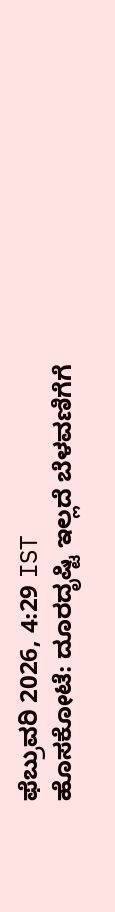ಫೆಬ್ರುವರಿ 2026, 4:29 IST
ಹೊಸಕೋಟೆ: ದೂರದೃಷ್ಟಿ ಇಲ್ಲದೆ ಬೆಳವಣಿಗೆಗೆ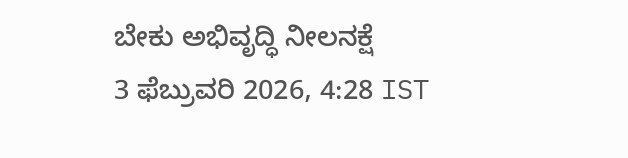ಬೇಕು ಅಭಿವೃದ್ಧಿ ನೀಲನಕ್ಷೆ
3 ಫೆಬ್ರುವರಿ 2026, 4:28 IST